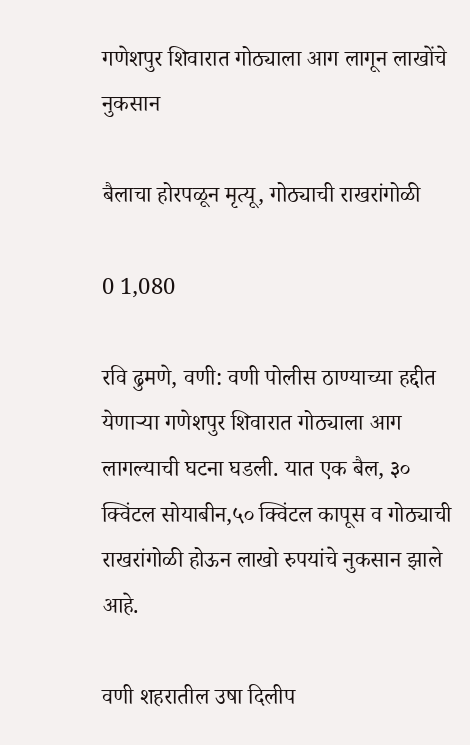गणेशपुर शिवारात गोठ्याला आग लागून लाखोंचे नुकसान

बैलाचा होरपळून मृत्यू, गोठ्याची राखरांगोळी

0 1,080

रवि ढुमणे, वणी: वणी पोलीस ठाण्याच्या हद्दीत येणाऱ्या गणेशपुर शिवारात गोठ्याला आग लागल्याची घटना घडली. यात एक बैल, ३० क्विंटल सोयाबीन,५० क्विंटल कापूस व गोठ्याची राखरांगोळी होऊन लाखो रुपयांचे नुकसान झाले आहे.

वणी शहरातील उषा दिलीप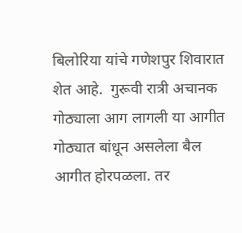बिलोरिया यांचे गणेशपुर शिवारात शेत आहे.  गुरूवी रात्री अचानक गोठ्याला आग लागली या आगीत गोठ्यात बांधून असलेला बैल आगीत होरपळला. तर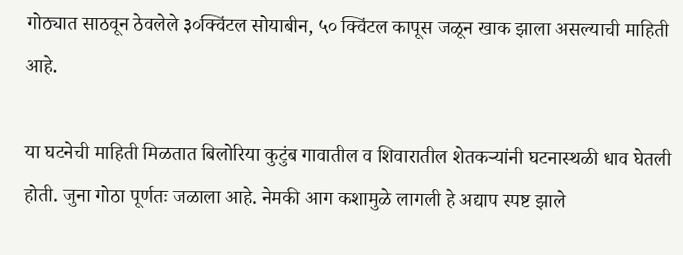गोठ्यात साठवून ठेवलेले ३०क्विंटल सोयाबीन, ५० क्विंटल कापूस जळून खाक झाला असल्याची माहिती आहे.

या घटनेची माहिती मिळतात बिलोरिया कुटुंब गावातील व शिवारातील शेतकऱ्यांनी घटनास्थळी धाव घेतली होती. जुना गोठा पूर्णतः जळाला आहे. नेमकी आग कशामुळे लागली हे अद्याप स्पष्ट झाले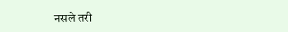नसले तरी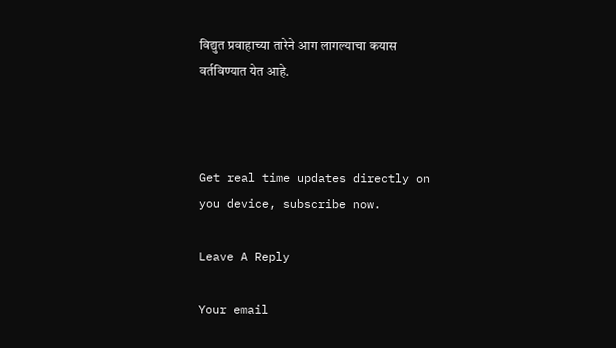विद्युत प्रवाहाच्या तारेने आग लागल्याचा कयास वर्तविण्यात येत आहे.



Get real time updates directly on you device, subscribe now.

Leave A Reply

Your email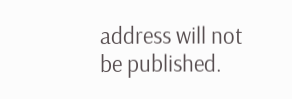address will not be published.